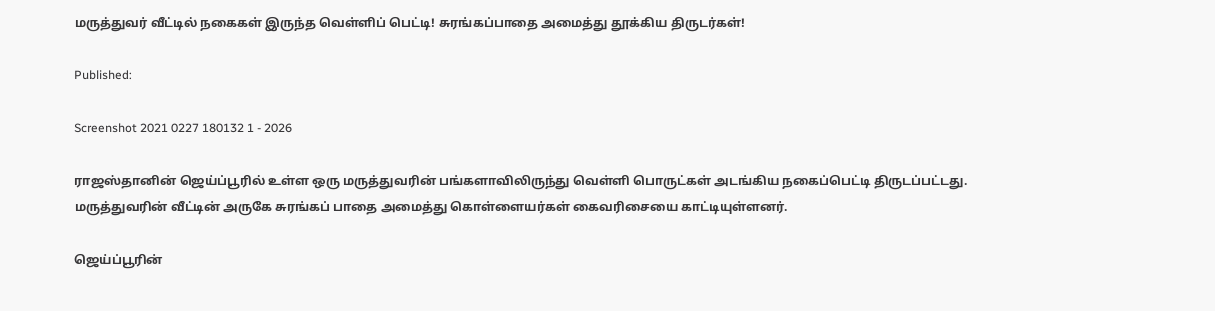மருத்துவர் வீட்டில் நகைகள் இருந்த வெள்ளிப் பெட்டி! சுரங்கப்பாதை அமைத்து தூக்கிய திருடர்கள்!

Published:

Screenshot 2021 0227 180132 1 - 2026

ராஜஸ்தானின் ஜெய்ப்பூரில் உள்ள ஒரு மருத்துவரின் பங்களாவிலிருந்து வெள்ளி பொருட்கள் அடங்கிய நகைப்பெட்டி திருடப்பட்டது. மருத்துவரின் வீட்டின் அருகே சுரங்கப் பாதை அமைத்து கொள்ளையர்கள் கைவரிசையை காட்டியுள்ளனர்.

ஜெய்ப்பூரின்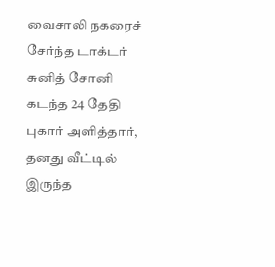வைசாலி நகரைச் சேர்ந்த டாக்டர் சுனித் சோனி கடந்த 24 தேதி புகார் அளித்தார், தனது வீட்டில் இருந்த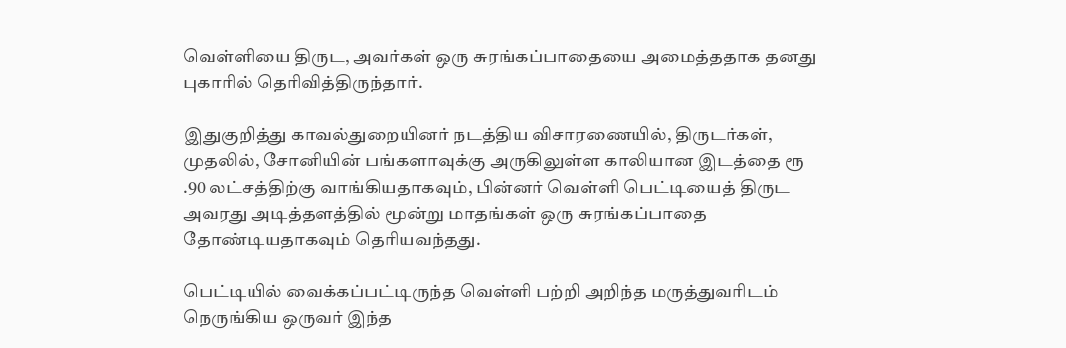வெள்ளியை திருட, அவர்கள் ஒரு சுரங்கப்பாதையை அமைத்ததாக தனது புகாரில் தெரிவித்திருந்தார்.

இதுகுறித்து காவல்துறையினர் நடத்திய விசாரணையில், திருடர்கள், முதலில், சோனியின் பங்களாவுக்கு அருகிலுள்ள காலியான இடத்தை ரூ .90 லட்சத்திற்கு வாங்கியதாகவும், பின்னர் வெள்ளி பெட்டியைத் திருட அவரது அடித்தளத்தில் மூன்று மாதங்கள் ஒரு சுரங்கப்பாதை தோண்டியதாகவும் தெரியவந்தது.

பெட்டியில் வைக்கப்பட்டிருந்த வெள்ளி பற்றி அறிந்த மருத்துவரிடம் நெருங்கிய ஒருவர் இந்த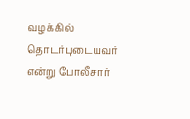வழக்கில் தொடர்புடையவர் என்று போலீசார்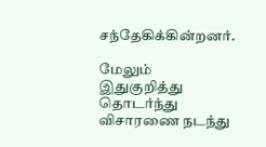சந்தேகிக்கின்றனர்.

மேலும் இதுகுறித்து தொடர்ந்து விசாரணை நடந்து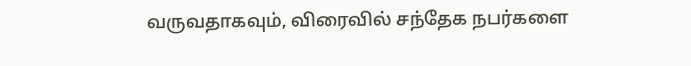வருவதாகவும், விரைவில் சந்தேக நபர்களை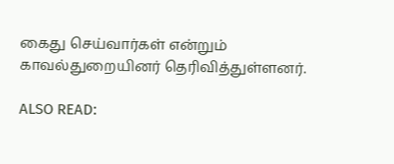கைது செய்வார்கள் என்றும் காவல்துறையினர் தெரிவித்துள்ளனர்.

ALSO READ: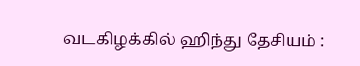வடகிழக்கில் ஹிந்து தேசியம் :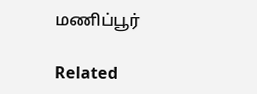மணிப்பூர்

Related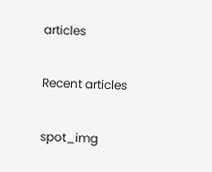articles

Recent articles

spot_img